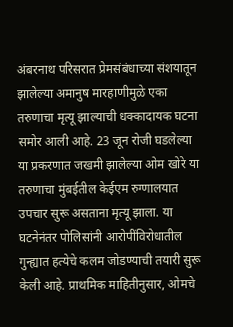अंबरनाथ परिसरात प्रेमसंबंधाच्या संशयातून झालेल्या अमानुष मारहाणीमुळे एका तरुणाचा मृत्यू झाल्याची धक्कादायक घटना समोर आली आहे. 23 जून रोजी घडलेल्या या प्रकरणात जखमी झालेल्या ओम खोरे या तरुणाचा मुंबईतील केईएम रुग्णालयात उपचार सुरू असताना मृत्यू झाला. या घटनेनंतर पोलिसांनी आरोपींविरोधातील गुन्ह्यात हत्येचे कलम जोडण्याची तयारी सुरू केली आहे. प्राथमिक माहितीनुसार, ओमचे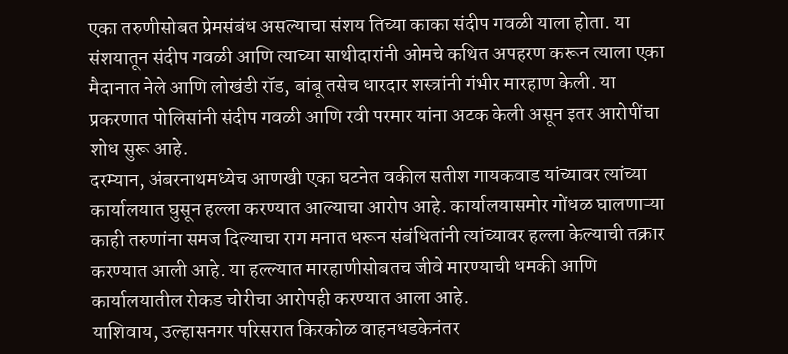एका तरुणीसोबत प्रेमसंबंध असल्याचा संशय तिच्या काका संदीप गवळी याला होता. या संशयातून संदीप गवळी आणि त्याच्या साथीदारांनी ओमचे कथित अपहरण करून त्याला एका मैदानात नेले आणि लोखंडी रॉड, बांबू तसेच धारदार शस्त्रांनी गंभीर मारहाण केली. या प्रकरणात पोलिसांनी संदीप गवळी आणि रवी परमार यांना अटक केली असून इतर आरोपींचा शोध सुरू आहे.
दरम्यान, अंबरनाथमध्येच आणखी एका घटनेत वकील सतीश गायकवाड यांच्यावर त्यांच्या कार्यालयात घुसून हल्ला करण्यात आल्याचा आरोप आहे. कार्यालयासमोर गोंधळ घालणाऱ्या काही तरुणांना समज दिल्याचा राग मनात धरून संबंधितांनी त्यांच्यावर हल्ला केल्याची तक्रार करण्यात आली आहे. या हल्ल्यात मारहाणीसोबतच जीवे मारण्याची धमकी आणि कार्यालयातील रोकड चोरीचा आरोपही करण्यात आला आहे.
याशिवाय, उल्हासनगर परिसरात किरकोळ वाहनधडकेनंतर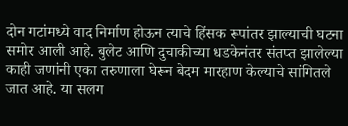दोन गटांमध्ये वाद निर्माण होऊन त्याचे हिंसक रूपांतर झाल्याची घटना समोर आली आहे. बुलेट आणि दुचाकीच्या धडकेनंतर संतप्त झालेल्या काही जणांनी एका तरुणाला घेरून बेदम मारहाण केल्याचे सांगितले जात आहे. या सलग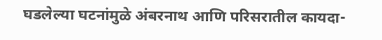घडलेल्या घटनांमुळे अंबरनाथ आणि परिसरातील कायदा-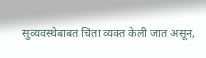सुव्यवस्थेबाबत चिंता व्यक्त केली जात असून,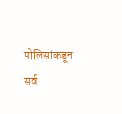पोलिसांकडून सर्व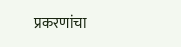प्रकरणांचा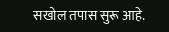सखोल तपास सुरू आहे.